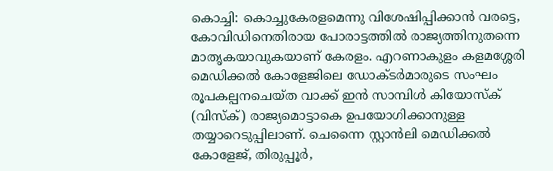കൊച്ചി: കൊച്ചുകേരളമെന്നു വിശേഷിപ്പിക്കാൻ വരട്ടെ, കോവിഡിനെതിരായ പോരാട്ടത്തിൽ രാജ്യത്തിനുതന്നെ മാതൃകയാവുകയാണ് കേരളം. എറണാകുളം കളമശ്ശേരി മെഡിക്കൽ കോളേജിലെ ഡോക്ടർമാരുടെ സംഘം രൂപകല്പനചെയ്ത വാക്ക് ഇൻ സാമ്പിൾ കിയോസ്ക് (വിസ്ക്) രാജ്യമൊട്ടാകെ ഉപയോഗിക്കാനുള്ള തയ്യാറെടുപ്പിലാണ്. ചെന്നൈ സ്റ്റാൻലി മെഡിക്കൽ കോളേജ്, തിരുപ്പൂർ,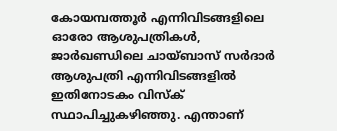കോയമ്പത്തൂർ എന്നിവിടങ്ങളിലെ ഓരോ ആശുപത്രികൾ, ജാർഖണ്ഡിലെ ചായ്ബാസ് സർദാർ ആശുപത്രി എന്നിവിടങ്ങളിൽ ഇതിനോടകം വിസ്ക് സ്ഥാപിച്ചുകഴിഞ്ഞു. എന്താണ്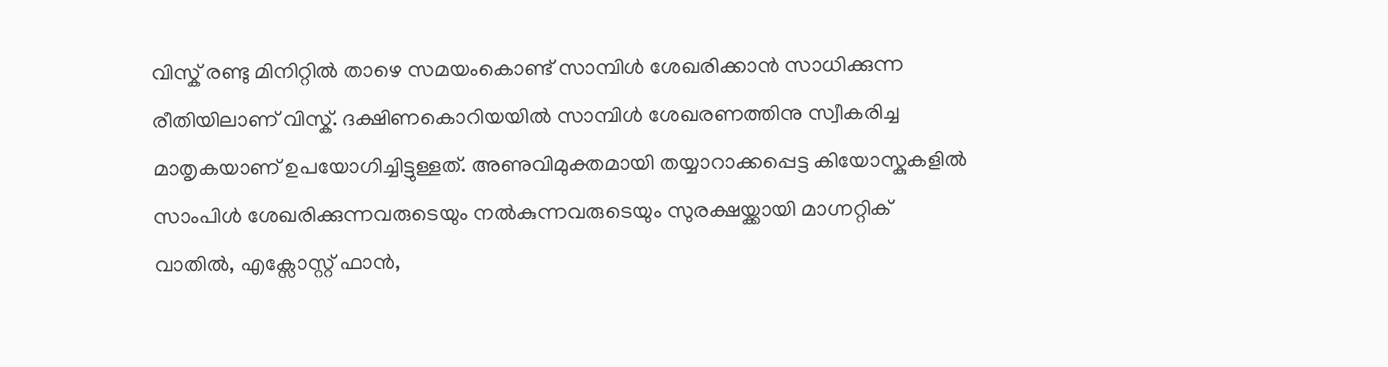വിസ്ക് രണ്ടു മിനിറ്റിൽ താഴെ സമയംകൊണ്ട് സാമ്പിൾ ശേഖരിക്കാൻ സാധിക്കുന്ന രീതിയിലാണ് വിസ്ക്. ദക്ഷിണകൊറിയയിൽ സാമ്പിൾ ശേഖരണത്തിനു സ്വീകരിച്ച മാതൃകയാണ് ഉപയോഗിച്ചിട്ടുള്ളത്. അണുവിമുക്തമായി തയ്യാറാക്കപ്പെട്ട കിയോസ്കുകളിൽ സാംപിൾ ശേഖരിക്കുന്നവരുടെയും നൽകുന്നവരുടെയും സുരക്ഷയ്ക്കായി മാഗ്നറ്റിക് വാതിൽ, എക്സോസ്റ്റ് ഫാൻ,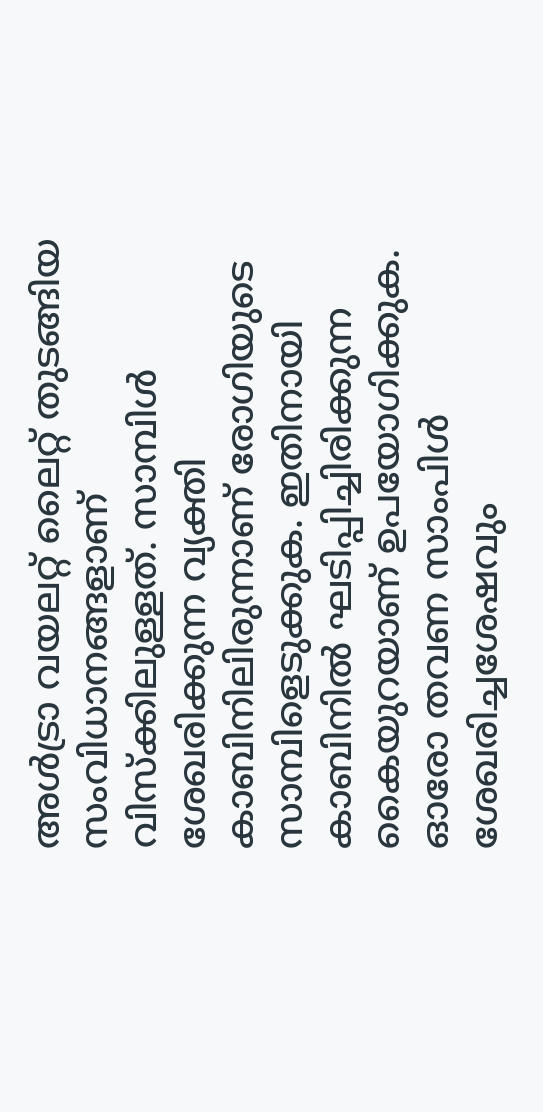അൾട്രാ വയലറ്റ് ലൈറ്റ് തുടങ്ങിയ സംവിധാനങ്ങളാണ് വിസ്ക്കിലുള്ളത്. സാമ്പിൾ ശേഖരിക്കുന്ന വ്യക്തി കാബിനിലിരുന്നാണ് രോഗിയുടെ സാമ്പിളെടുക്കുക. ഇതിനായി കാബിനിൽ ഘടിപ്പിച്ചിരിക്കുന്ന കൈയുറയാണ് ഉപയോഗിക്കുക. ഓരോ തവണ സാംപിൾ ശേഖരിച്ചശേഷവും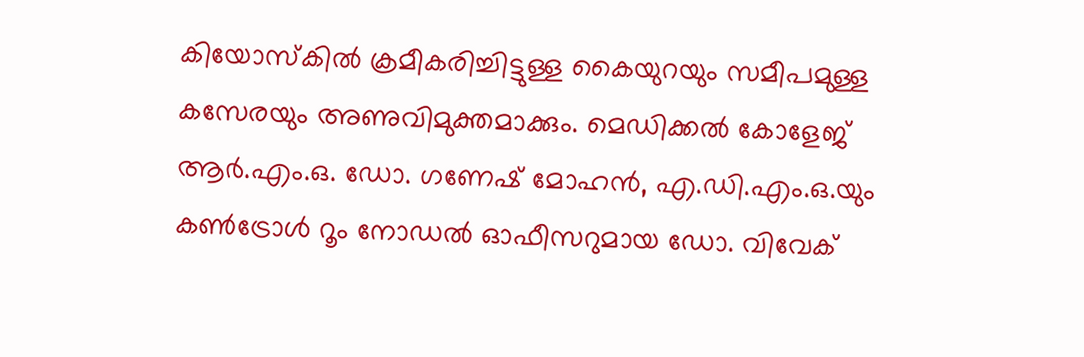കിയോസ്കിൽ ക്രമീകരിച്ചിട്ടുള്ള കൈയുറയും സമീപമുള്ള കസേരയും അണുവിമുക്തമാക്കും. മെഡിക്കൽ കോളേജ് ആർ.എം.ഒ. ഡോ. ഗണേഷ് മോഹൻ, എ.ഡി.എം.ഒ.യും കൺട്രോൾ റൂം നോഡൽ ഓഫീസറുമായ ഡോ. വിവേക്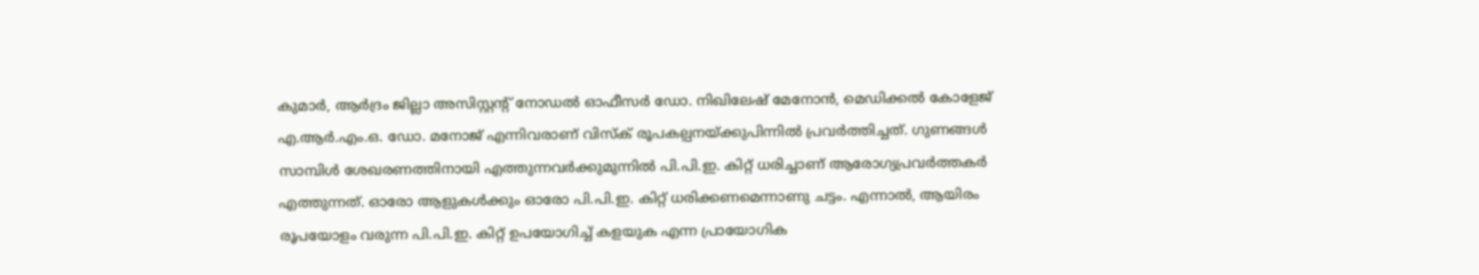കുമാർ, ആർദ്രം ജില്ലാ അസിസ്റ്റന്റ് നോഡൽ ഓഫീസർ ഡോ. നിഖിലേഷ് മേനോൻ, മെഡിക്കൽ കോളേജ് എ.ആർ.എം.ഒ. ഡോ. മനോജ് എന്നിവരാണ് വിസ്ക് രൂപകല്പനയ്ക്കുപിന്നിൽ പ്രവർത്തിച്ചത്. ഗുണങ്ങൾ സാമ്പിൾ ശേഖരണത്തിനായി എത്തുന്നവർക്കുമുന്നിൽ പി.പി.ഇ. കിറ്റ് ധരിച്ചാണ് ആരോഗ്യപ്രവർത്തകർ എത്തുന്നത്. ഓരോ ആളുകൾക്കും ഓരോ പി.പി.ഇ. കിറ്റ് ധരിക്കണമെന്നാണു ചട്ടം. എന്നാൽ, ആയിരം രൂപയോളം വരുന്ന പി.പി.ഇ. കിറ്റ് ഉപയോഗിച്ച് കളയുക എന്ന പ്രായോഗിക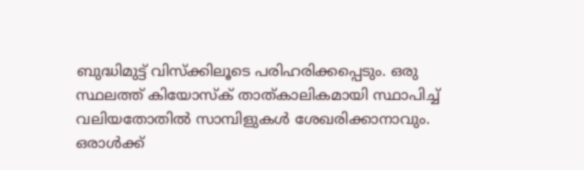ബുദ്ധിമുട്ട് വിസ്ക്കിലൂടെ പരിഹരിക്കപ്പെടും. ഒരു സ്ഥലത്ത് കിയോസ്ക് താത്കാലികമായി സ്ഥാപിച്ച് വലിയതോതിൽ സാമ്പിളുകൾ ശേഖരിക്കാനാവും. ഒരാൾക്ക്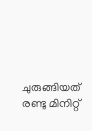ചുരുങ്ങിയത് രണ്ടു മിനിറ്റ്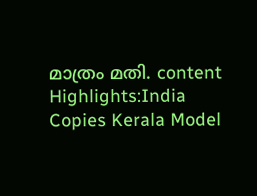മാത്രം മതി. content Highlights:India Copies Kerala Model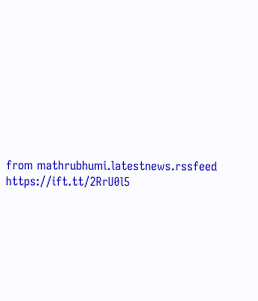from mathrubhumi.latestnews.rssfeed https://ift.tt/2RrU0l5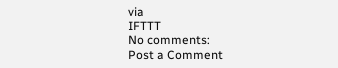via
IFTTT
No comments:
Post a Comment